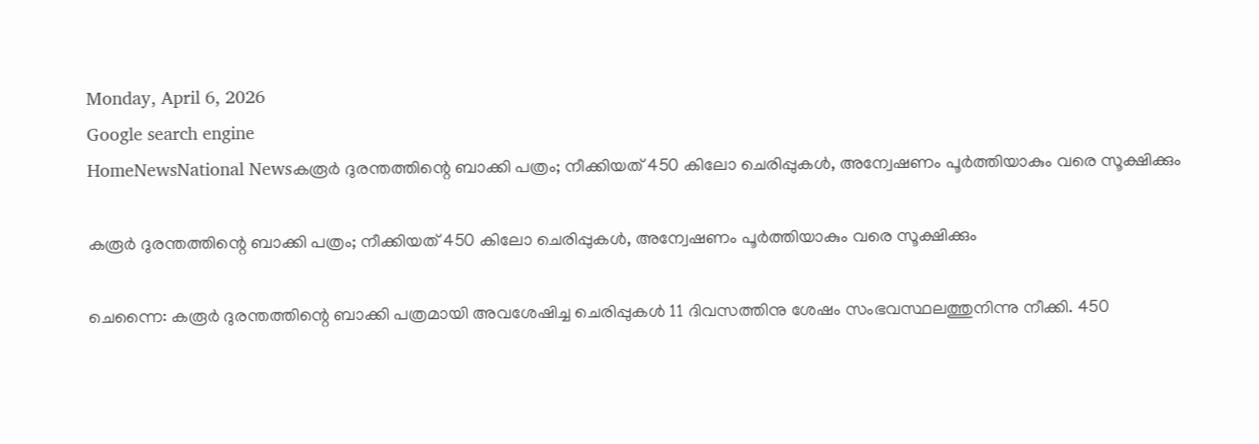Monday, April 6, 2026
Google search engine
HomeNewsNational Newsകരൂര്‍ ദുരന്തത്തിന്റെ ബാക്കി പത്രം; നീക്കിയത് 450 കിലോ ചെരിപ്പുകള്‍, അന്വേഷണം പൂര്‍ത്തിയാകും വരെ സൂക്ഷിക്കും

കരൂര്‍ ദുരന്തത്തിന്റെ ബാക്കി പത്രം; നീക്കിയത് 450 കിലോ ചെരിപ്പുകള്‍, അന്വേഷണം പൂര്‍ത്തിയാകും വരെ സൂക്ഷിക്കും

ചെന്നൈ: കരൂര്‍ ദുരന്തത്തിന്റെ ബാക്കി പത്രമായി അവശേഷിച്ച ചെരിപ്പുകള്‍ 11 ദിവസത്തിനു ശേഷം സംഭവസ്ഥലത്തുനിന്നു നീക്കി. 450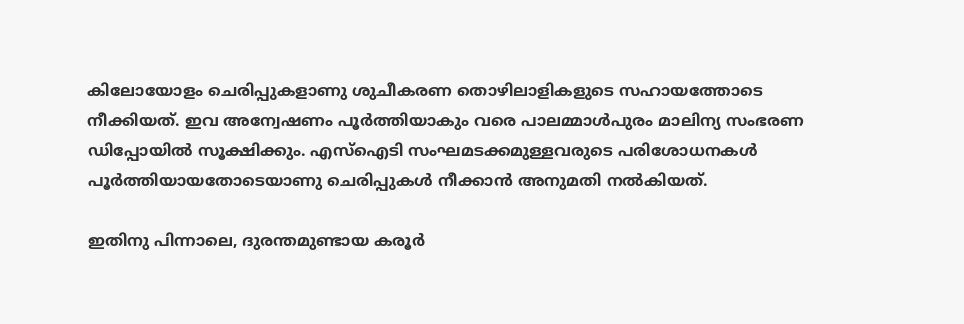കിലോയോളം ചെരിപ്പുകളാണു ശുചീകരണ തൊഴിലാളികളുടെ സഹായത്തോടെ നീക്കിയത്. ഇവ അന്വേഷണം പൂര്‍ത്തിയാകും വരെ പാലമ്മാള്‍പുരം മാലിന്യ സംഭരണ ഡിപ്പോയില്‍ സൂക്ഷിക്കും. എസ്‌ഐടി സംഘമടക്കമുള്ളവരുടെ പരിശോധനകള്‍ പൂര്‍ത്തിയായതോടെയാണു ചെരിപ്പുകള്‍ നീക്കാന്‍ അനുമതി നല്‍കിയത്.

ഇതിനു പിന്നാലെ, ദുരന്തമുണ്ടായ കരൂര്‍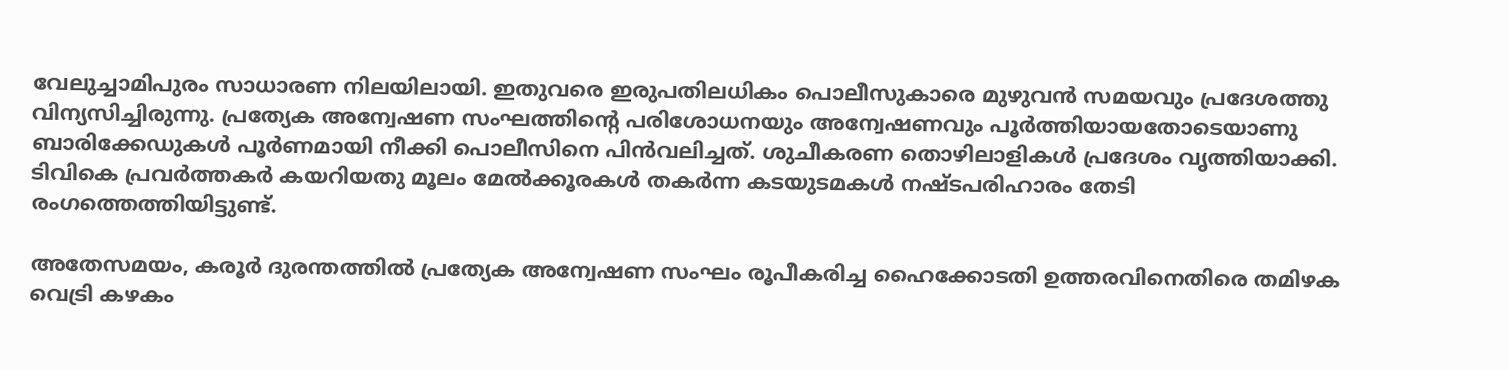വേലുച്ചാമിപുരം സാധാരണ നിലയിലായി. ഇതുവരെ ഇരുപതിലധികം പൊലീസുകാരെ മുഴുവന്‍ സമയവും പ്രദേശത്തു വിന്യസിച്ചിരുന്നു. പ്രത്യേക അന്വേഷണ സംഘത്തിന്റെ പരിശോധനയും അന്വേഷണവും പൂര്‍ത്തിയായതോടെയാണു ബാരിക്കേഡുകള്‍ പൂര്‍ണമായി നീക്കി പൊലീസിനെ പിന്‍വലിച്ചത്. ശുചീകരണ തൊഴിലാളികള്‍ പ്രദേശം വൃത്തിയാക്കി. ടിവികെ പ്രവര്‍ത്തകര്‍ കയറിയതു മൂലം മേല്‍ക്കൂരകള്‍ തകര്‍ന്ന കടയുടമകള്‍ നഷ്ടപരിഹാരം തേടി രംഗത്തെത്തിയിട്ടുണ്ട്.

അതേസമയം, കരൂര്‍ ദുരന്തത്തില്‍ പ്രത്യേക അന്വേഷണ സംഘം രൂപീകരിച്ച ഹൈക്കോടതി ഉത്തരവിനെതിരെ തമിഴക വെട്രി കഴകം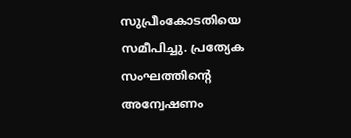സുപ്രീംകോടതിയെ സമീപിച്ചു. പ്രത്യേക സംഘത്തിന്റെ അന്വേഷണം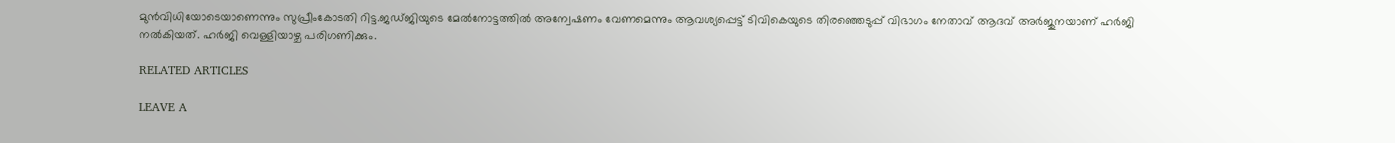മുന്‍വിധിയോടെയാണെന്നും സുപ്രീംകോടതി റിട്ട.ജഡ്ജിയുടെ മേല്‍നോട്ടത്തില്‍ അന്വേഷണം വേണമെന്നും ആവശ്യപ്പെട്ട് ടിവികെയുടെ തിരഞ്ഞെടുപ്പ് വിഭാഗം നേതാവ് ആദവ് അര്‍ജുനയാണ് ഹര്‍ജി നല്‍കിയത്. ഹര്‍ജി വെള്ളിയാഴ്ച പരിഗണിക്കും.

RELATED ARTICLES

LEAVE A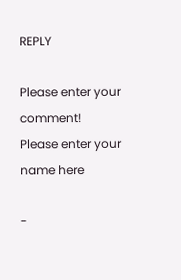REPLY

Please enter your comment!
Please enter your name here

-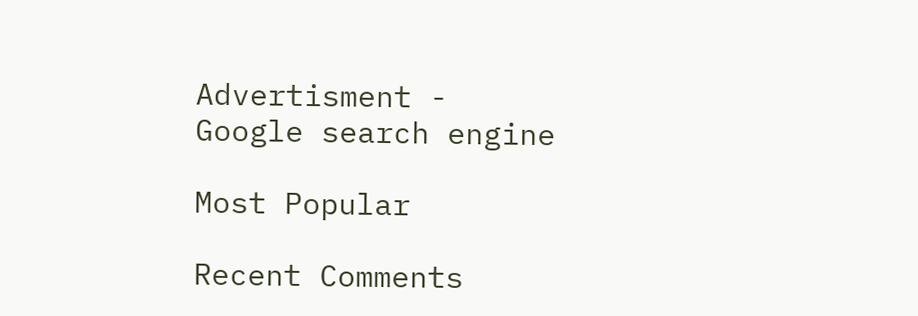Advertisment -
Google search engine

Most Popular

Recent Comments